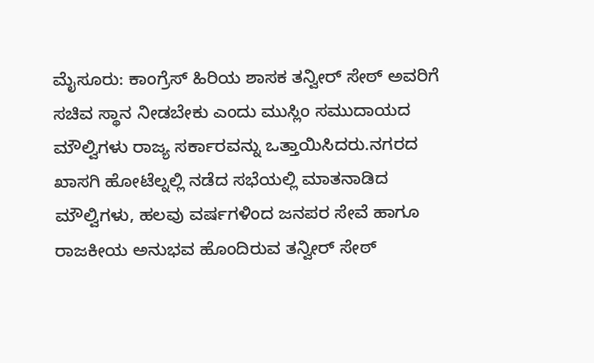ಮೈಸೂರು: ಕಾಂಗ್ರೆಸ್ ಹಿರಿಯ ಶಾಸಕ ತನ್ವೀರ್ ಸೇಠ್ ಅವರಿಗೆ ಸಚಿವ ಸ್ಥಾನ ನೀಡಬೇಕು ಎಂದು ಮುಸ್ಲಿಂ ಸಮುದಾಯದ ಮೌಲ್ವಿಗಳು ರಾಜ್ಯ ಸರ್ಕಾರವನ್ನು ಒತ್ತಾಯಿಸಿದರು.ನಗರದ ಖಾಸಗಿ ಹೋಟೆಲ್ನಲ್ಲಿ ನಡೆದ ಸಭೆಯಲ್ಲಿ ಮಾತನಾಡಿದ ಮೌಲ್ವಿಗಳು, ಹಲವು ವರ್ಷಗಳಿಂದ ಜನಪರ ಸೇವೆ ಹಾಗೂ ರಾಜಕೀಯ ಅನುಭವ ಹೊಂದಿರುವ ತನ್ವೀರ್ ಸೇಠ್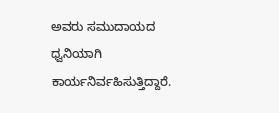ಅವರು ಸಮುದಾಯದ ಧ್ವನಿಯಾಗಿ ಕಾರ್ಯನಿರ್ವಹಿಸುತ್ತಿದ್ದಾರೆ.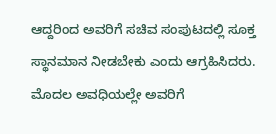ಆದ್ದರಿಂದ ಅವರಿಗೆ ಸಚಿವ ಸಂಪುಟದಲ್ಲಿ ಸೂಕ್ತ ಸ್ಥಾನಮಾನ ನೀಡಬೇಕು ಎಂದು ಆಗ್ರಹಿಸಿದರು. ಮೊದಲ ಅವಧಿಯಲ್ಲೇ ಅವರಿಗೆ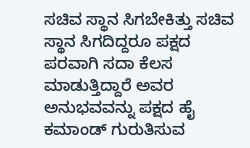ಸಚಿವ ಸ್ಥಾನ ಸಿಗಬೇಕಿತ್ತು ಸಚಿವ ಸ್ಥಾನ ಸಿಗದಿದ್ದರೂ ಪಕ್ಷದ ಪರವಾಗಿ ಸದಾ ಕೆಲಸ ಮಾಡುತ್ತಿದ್ದಾರೆ ಅವರ ಅನುಭವವನ್ನು ಪಕ್ಷದ ಹೈ ಕಮಾಂಡ್ ಗುರುತಿಸುವ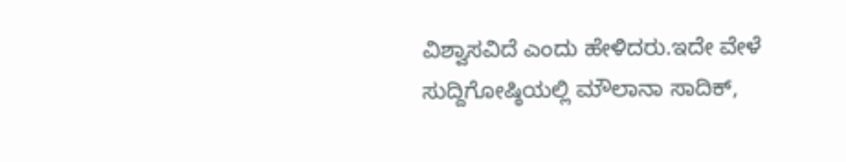ವಿಶ್ವಾಸವಿದೆ ಎಂದು ಹೇಳಿದರು.ಇದೇ ವೇಳೆ ಸುದ್ದಿಗೋಷ್ಠಿಯಲ್ಲಿ ಮೌಲಾನಾ ಸಾದಿಕ್,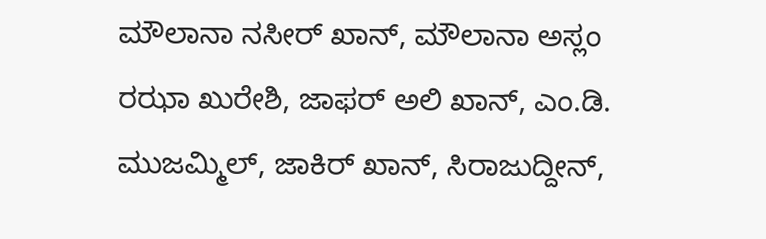ಮೌಲಾನಾ ನಸೀರ್ ಖಾನ್, ಮೌಲಾನಾ ಅಸ್ಲಂ ರಝಾ ಖುರೇಶಿ, ಜಾಫರ್ ಅಲಿ ಖಾನ್, ಎಂ.ಡಿ. ಮುಜಮ್ಮಿಲ್, ಜಾಕಿರ್ ಖಾನ್, ಸಿರಾಜುದ್ದೀನ್,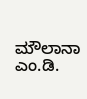ಮೌಲಾನಾ ಎಂ.ಡಿ.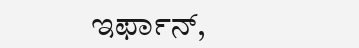ಇರ್ಫಾನ್,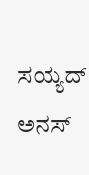ಸಯ್ಯದ್ ಅನಸ್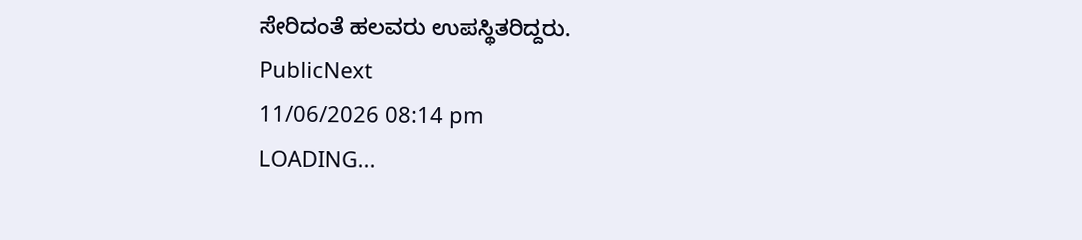ಸೇರಿದಂತೆ ಹಲವರು ಉಪಸ್ಥಿತರಿದ್ದರು.
PublicNext
11/06/2026 08:14 pm
LOADING...